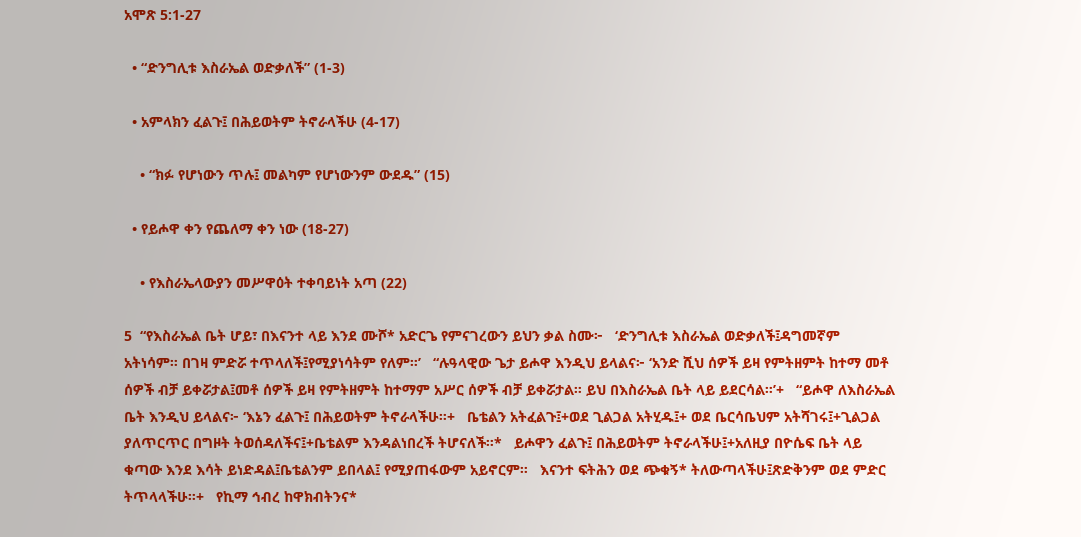አሞጽ 5:1-27

  • “ድንግሊቱ እስራኤል ወድቃለች” (1-3)

  • አምላክን ፈልጉ፤ በሕይወትም ትኖራላችሁ (4-17)

    • “ክፉ የሆነውን ጥሉ፤ መልካም የሆነውንም ውደዱ” (15)

  • የይሖዋ ቀን የጨለማ ቀን ነው (18-27)

    • የእስራኤላውያን መሥዋዕት ተቀባይነት አጣ (22)

5  “የእስራኤል ቤት ሆይ፣ በእናንተ ላይ እንደ ሙሾ* አድርጌ የምናገረውን ይህን ቃል ስሙ፦   ‘ድንግሊቱ እስራኤል ወድቃለች፤ዳግመኛም አትነሳም። በገዛ ምድሯ ተጥላለች፤የሚያነሳትም የለም።’   “ሉዓላዊው ጌታ ይሖዋ እንዲህ ይላልና፦ ‘አንድ ሺህ ሰዎች ይዛ የምትዘምት ከተማ መቶ ሰዎች ብቻ ይቀሯታል፤መቶ ሰዎች ይዛ የምትዘምት ከተማም አሥር ሰዎች ብቻ ይቀሯታል። ይህ በእስራኤል ቤት ላይ ይደርሳል።’+   “ይሖዋ ለእስራኤል ቤት እንዲህ ይላልና፦ ‘እኔን ፈልጉ፤ በሕይወትም ትኖራላችሁ።+   ቤቴልን አትፈልጉ፤+ወደ ጊልጋል አትሂዱ፤+ ወደ ቤርሳቤህም አትሻገሩ፤+ጊልጋል ያለጥርጥር በግዞት ትወሰዳለችና፤+ቤቴልም እንዳልነበረች ትሆናለች።*   ይሖዋን ፈልጉ፤ በሕይወትም ትኖራላችሁ፤+አለዚያ በዮሴፍ ቤት ላይ ቁጣው እንደ እሳት ይነድዳል፤ቤቴልንም ይበላል፤ የሚያጠፋውም አይኖርም።   እናንተ ፍትሕን ወደ ጭቁኝ* ትለውጣላችሁ፤ጽድቅንም ወደ ምድር ትጥላላችሁ።+   የኪማ ኅብረ ከዋክብትንና*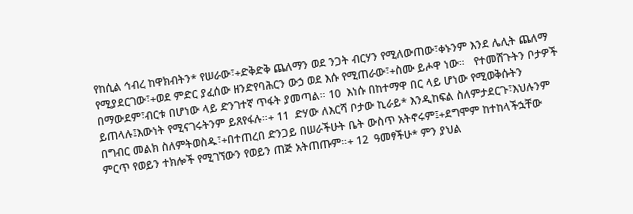የከሲል ኅብረ ከዋክብትን* የሠራው፣+ድቅድቅ ጨለማን ወደ ንጋት ብርሃን የሚለውጠው፣ቀኑንም እንደ ሌሊት ጨለማ የሚያደርገው፣+ወደ ምድር ያፈሰው ዘንድየባሕርን ውኃ ወደ እሱ የሚጠራው፣+ስሙ ይሖዋ ነው።   የተመሸጉትን ቦታዎች በማውደም፣ብርቱ በሆነው ላይ ድንገተኛ ጥፋት ያመጣል። 10  እነሱ በከተማዋ በር ላይ ሆነው የሚወቅሱትን ይጠላሉ፤እውነት የሚናገሩትንም ይጸየፋሉ።+ 11  ድሃው ለእርሻ ቦታው ኪራይ* እንዲከፍል ስለምታደርጉ፣እህሉንም በግብር መልክ ስለምትወስዱ፣+በተጠረበ ድንጋይ በሠራችሁት ቤት ውስጥ አትኖሩም፤+ደግሞም ከተከላችኋቸው ምርጥ የወይን ተክሎች የሚገኘውን የወይን ጠጅ አትጠጡም።+ 12  ዓመፃችሁ* ምን ያህል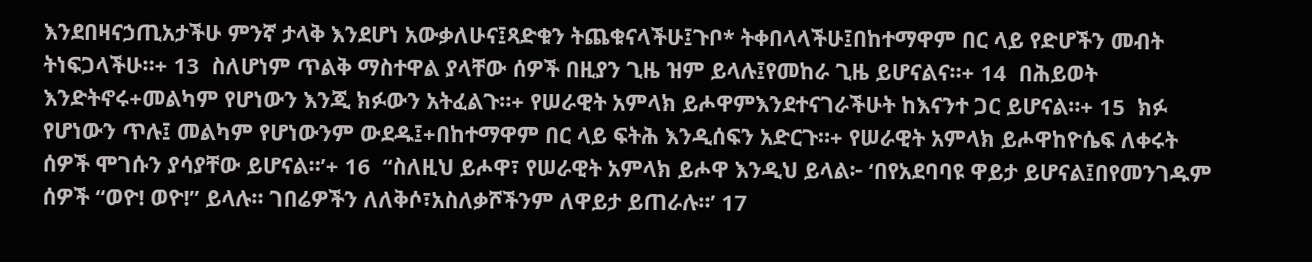እንደበዛናኃጢአታችሁ ምንኛ ታላቅ እንደሆነ አውቃለሁና፤ጻድቁን ትጨቁናላችሁ፤ጉቦ* ትቀበላላችሁ፤በከተማዋም በር ላይ የድሆችን መብት ትነፍጋላችሁ።+ 13  ስለሆነም ጥልቅ ማስተዋል ያላቸው ሰዎች በዚያን ጊዜ ዝም ይላሉ፤የመከራ ጊዜ ይሆናልና።+ 14  በሕይወት እንድትኖሩ+መልካም የሆነውን እንጂ ክፉውን አትፈልጉ።+ የሠራዊት አምላክ ይሖዋምእንደተናገራችሁት ከእናንተ ጋር ይሆናል።+ 15  ክፉ የሆነውን ጥሉ፤ መልካም የሆነውንም ውደዱ፤+በከተማዋም በር ላይ ፍትሕ እንዲሰፍን አድርጉ።+ የሠራዊት አምላክ ይሖዋከዮሴፍ ለቀሩት ሰዎች ሞገሱን ያሳያቸው ይሆናል።’+ 16  “ስለዚህ ይሖዋ፣ የሠራዊት አምላክ ይሖዋ እንዲህ ይላል፦ ‘በየአደባባዩ ዋይታ ይሆናል፤በየመንገዱም ሰዎች “ወዮ! ወዮ!” ይላሉ። ገበሬዎችን ለለቅሶ፣አስለቃሾችንም ለዋይታ ይጠራሉ።’ 17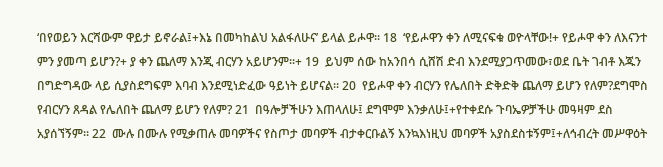‘በየወይን እርሻውም ዋይታ ይኖራል፤+እኔ በመካከልህ አልፋለሁና’ ይላል ይሖዋ። 18  ‘የይሖዋን ቀን ለሚናፍቁ ወዮላቸው!+ የይሖዋ ቀን ለእናንተ ምን ያመጣ ይሆን?+ ያ ቀን ጨለማ እንጂ ብርሃን አይሆንም።+ 19  ይህም ሰው ከአንበሳ ሲሸሽ ድብ እንደሚያጋጥመው፣ወደ ቤት ገብቶ እጁን በግድግዳው ላይ ሲያስደግፍም እባብ እንደሚነድፈው ዓይነት ይሆናል። 20  የይሖዋ ቀን ብርሃን የሌለበት ድቅድቅ ጨለማ ይሆን የለም?ደግሞስ የብርሃን ጸዳል የሌለበት ጨለማ ይሆን የለም? 21  በዓሎቻችሁን እጠላለሁ፤ ደግሞም እንቃለሁ፤+የተቀደሱ ጉባኤዎቻችሁ መዓዛም ደስ አያሰኘኝም። 22  ሙሉ በሙሉ የሚቃጠሉ መባዎችና የስጦታ መባዎች ብታቀርቡልኝ እንኳእነዚህ መባዎች አያስደስቱኝም፤+ለኅብረት መሥዋዕት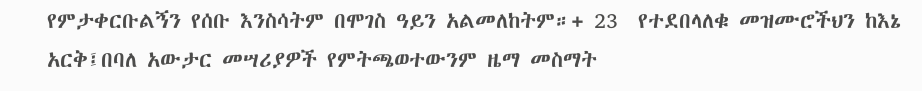የምታቀርቡልኝን የሰቡ እንስሳትም በሞገስ ዓይን አልመለከትም።+ 23  የተደበላለቁ መዝሙሮችህን ከእኔ አርቅ፤በባለ አውታር መሣሪያዎች የምትጫወተውንም ዜማ መስማት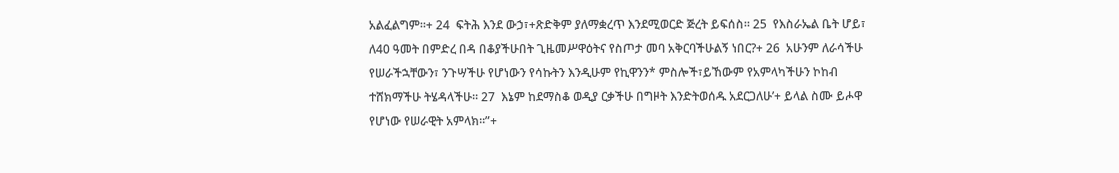አልፈልግም።+ 24  ፍትሕ እንደ ውኃ፣+ጽድቅም ያለማቋረጥ እንደሚወርድ ጅረት ይፍሰስ። 25  የእስራኤል ቤት ሆይ፣ ለ40 ዓመት በምድረ በዳ በቆያችሁበት ጊዜመሥዋዕትና የስጦታ መባ አቅርባችሁልኝ ነበር?+ 26  አሁንም ለራሳችሁ የሠራችኋቸውን፣ ንጉሣችሁ የሆነውን የሳኩትን እንዲሁም የኪዋንን* ምስሎች፣ይኸውም የአምላካችሁን ኮከብ ተሸክማችሁ ትሄዳላችሁ። 27  እኔም ከደማስቆ ወዲያ ርቃችሁ በግዞት እንድትወሰዱ አደርጋለሁ’+ ይላል ስሙ ይሖዋ የሆነው የሠራዊት አምላክ።”+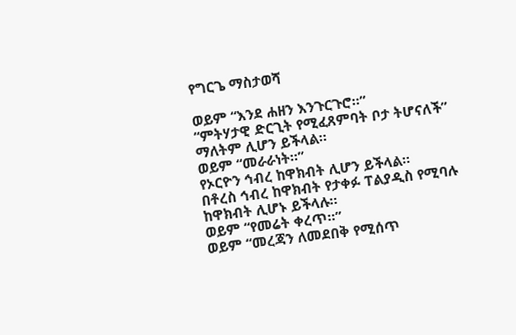የግርጌ ማስታወሻ

ወይም “እንደ ሐዘን እንጉርጉሮ።”
“ምትሃታዊ ድርጊት የሚፈጸምባት ቦታ ትሆናለች” ማለትም ሊሆን ይችላል።
ወይም “መራራነት።”
የኦርዮን ኅብረ ከዋክብት ሊሆን ይችላል።
በቶረስ ኅብረ ከዋክብት የታቀፉ ፐልያዲስ የሚባሉ ከዋክብት ሊሆኑ ይችላሉ።
ወይም “የመሬት ቀረጥ።”
ወይም “መረጃን ለመደበቅ የሚሰጥ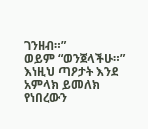ገንዘብ።”
ወይም “ወንጀላችሁ።”
እነዚህ ጣዖታት እንደ አምላክ ይመለክ የነበረውን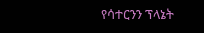የሳተርንን ፕላኔት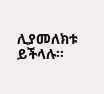ሊያመለክቱ ይችላሉ።